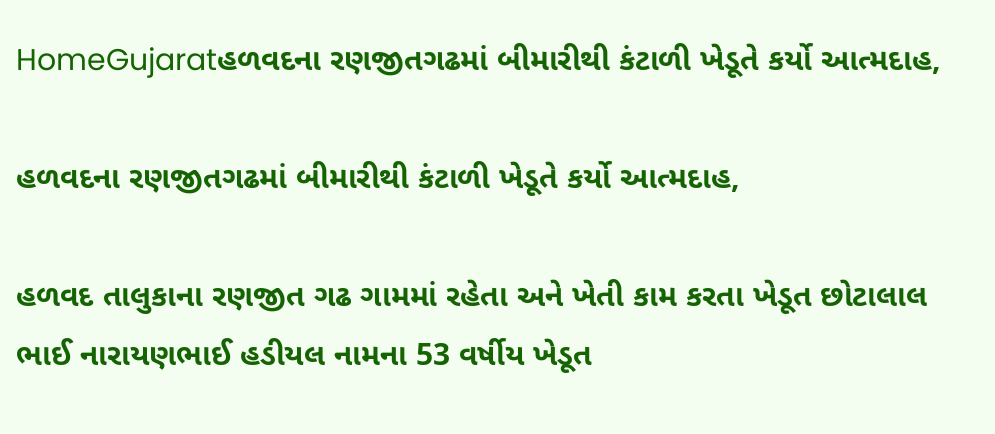HomeGujaratહળવદના રણજીતગઢમાં બીમારીથી કંટાળી ખેડૂતે કર્યો આત્મદાહ,

હળવદના રણજીતગઢમાં બીમારીથી કંટાળી ખેડૂતે કર્યો આત્મદાહ,

હળવદ તાલુકાના રણજીત ગઢ ગામમાં રહેતા અને ખેતી કામ કરતા ખેડૂત છોટાલાલ ભાઈ નારાયણભાઈ હડીયલ નામના 53 વર્ષીય ખેડૂત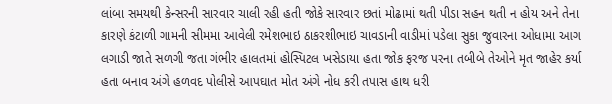લાંબા સમયથી કેન્સરની સારવાર ચાલી રહી હતી જોકે સારવાર છતાં મોઢામાં થતી પીડા સહન થતી ન હોય અને તેના કારણે કંટાળી ગામની સીમમા આવેલી રમેશભાઇ ઠાકરશીભાઇ ચાવડાની વાડીમાં પડેલા સુકા જુવારના ઓધામા આગ લગાડી જાતે સળગી જતા ગંભીર હાલતમાં હોસ્પિટલ ખસેડાયા હતા જોક ફરજ પરના તબીબે તેઓને મૃત જાહેર કર્યા હતા બનાવ અંગે હળવદ પોલીસે આપઘાત મોત અંગે નોધ કરી તપાસ હાથ ધરી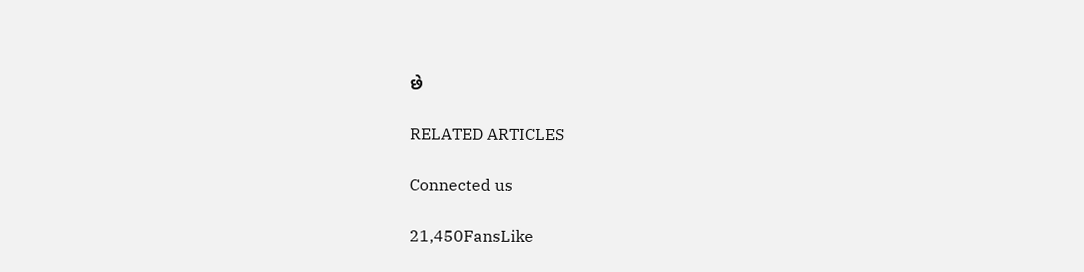છે

RELATED ARTICLES

Connected us

21,450FansLike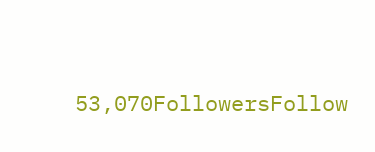53,070FollowersFollow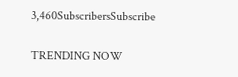3,460SubscribersSubscribe

TRENDING NOW